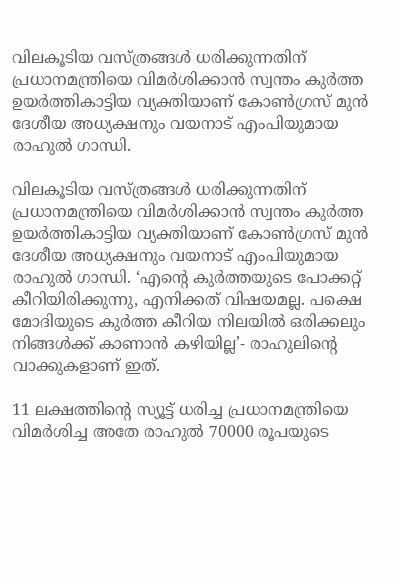വിലകൂടിയ വസ്ത്രങ്ങൾ ധരിക്കുന്നതിന് പ്രധാനമന്ത്രിയെ വിമർശിക്കാൻ സ്വന്തം കുർത്ത ഉയർത്തികാട്ടിയ വ്യക്തിയാണ് കോൺഗ്രസ് മുൻ ദേശീയ അധ്യക്ഷനും വയനാട് എംപിയുമായ രാഹുൽ ഗാന്ധി.

വിലകൂടിയ വസ്ത്രങ്ങൾ ധരിക്കുന്നതിന് പ്രധാനമന്ത്രിയെ വിമർശിക്കാൻ സ്വന്തം കുർത്ത ഉയർത്തികാട്ടിയ വ്യക്തിയാണ് കോൺഗ്രസ് മുൻ ദേശീയ അധ്യക്ഷനും വയനാട് എംപിയുമായ രാഹുൽ ഗാന്ധി. ‘എന്റെ കുര്‍ത്തയുടെ പോക്കറ്റ് കീറിയിരിക്കുന്നു, എനിക്കത് വിഷയമല്ല. പക്ഷെ മോദിയുടെ കുര്‍ത്ത കീറിയ നിലയില്‍ ഒരിക്കലും നിങ്ങള്‍ക്ക് കാണാന്‍ കഴിയില്ല’- രാഹുലിന്‍റെ വാക്കുകളാണ് ഇത്.

11 ലക്ഷത്തിന്റെ സ്യൂട്ട് ധരിച്ച പ്രധാനമന്ത്രിയെ വിമര്‍ശിച്ച അതേ രാഹുല്‍ 70000 രൂപയുടെ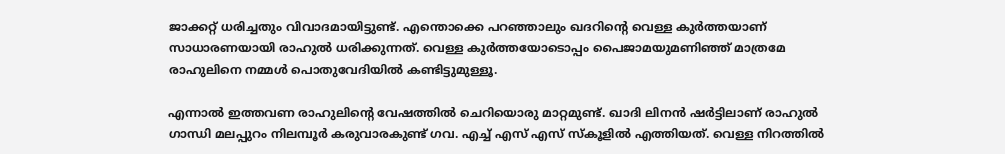ജാക്കറ്റ് ധരിച്ചതും വിവാദമായിട്ടുണ്ട്. എന്തൊക്കെ പറഞ്ഞാലും ഖദറിന്‍റെ വെള്ള കുര്‍ത്തയാണ് സാധാരണയായി രാഹുല്‍ ധരിക്കുന്നത്. വെള്ള കുര്‍ത്തയോടൊപ്പം പൈജാമയുമണിഞ്ഞ് മാത്രമേ രാഹുലിനെ നമ്മള്‍ പൊതുവേദിയില്‍ കണ്ടിട്ടുമുള്ളൂ.

എന്നാല്‍ ഇത്തവണ രാഹുലിന്‍റെ വേഷത്തില്‍ ചെറിയൊരു മാറ്റമുണ്ട്. ഖാദി ലിനന്‍ ഷര്‍ട്ടിലാണ് രാഹുൽ ഗാന്ധി മലപ്പുറം നിലമ്പൂർ കരുവാരകുണ്ട് ഗവ. എച്ച് എസ് എസ് സ്കൂളില്‍ എത്തിയത്. വെള്ള നിറത്തില്‍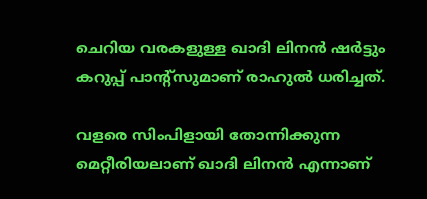ചെറിയ വരകളുള്ള ഖാദി ലിനന്‍ ഷര്‍ട്ടും കറുപ്പ് പാന്‍റ്സുമാണ് രാഹുല്‍ ധരിച്ചത്.

വളരെ സിംപിളായി തോന്നിക്കുന്ന മെറ്റീരിയലാണ് ഖാദി ലിനന്‍ എന്നാണ്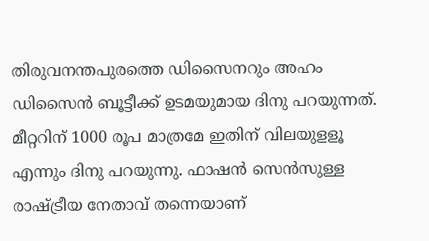തിരുവനന്തപുരത്തെ ഡിസൈനറും അഹം ഡിസൈന്‍ ബൂട്ടീക്ക്‌ ഉടമയുമായ ദിനു പറയുന്നത്. മീറ്ററിന് 1000 രൂപ മാത്രമേ ഇതിന് വിലയുളളൂ എന്നും ദിനു പറയുന്നു. ഫാഷന്‍ സെന്‍സുള്ള രാഷ്ട്രീയ നേതാവ് തന്നെയാണ്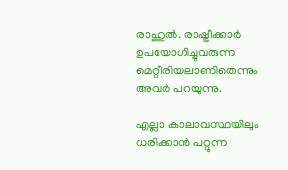രാഹുല്‍. രാഷ്ട്രീക്കാര്‍ ഉപയോഗിച്ചുവരുന്ന മെറ്റീരിയലാണിതെന്നും അവര്‍ പറയുന്നു.

എല്ലാ കാലാവസ്ഥയിലും ധരിക്കാന്‍ പറ്റുന്ന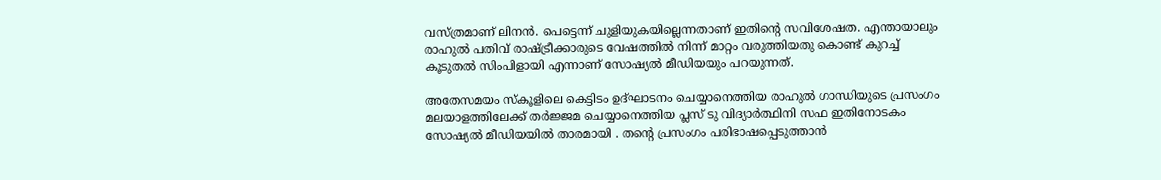വസ്ത്രമാണ് ലിനന്‍. പെട്ടെന്ന് ചുളിയുകയില്ലെന്നതാണ് ഇതിന്‍റെ സവിശേഷത. എന്തായാലും രാഹുല്‍ പതിവ് രാഷ്ട്രീക്കാരുടെ വേഷത്തില്‍ നിന്ന് മാറ്റം വരുത്തിയതു കൊണ്ട് കുറച്ച് കൂടുതല്‍ സിംപിളായി എന്നാണ് സോഷ്യല്‍ മീഡിയയും പറയുന്നത്.

അതേസമയം സ്കൂളിലെ കെട്ടിടം ഉദ്‌ഘാടനം ചെയ്യാനെത്തിയ രാഹുൽ ഗാന്ധിയുടെ പ്രസംഗം മലയാളത്തിലേക്ക് തർജ്ജമ ചെയ്യാനെത്തിയ പ്ലസ് ടു വിദ്യാർത്ഥിനി സഫ ഇതിനോടകം സോഷ്യല്‍ മീഡിയയില്‍ താരമായി . തന്റെ പ്രസംഗം പരിഭാഷപ്പെടുത്താൻ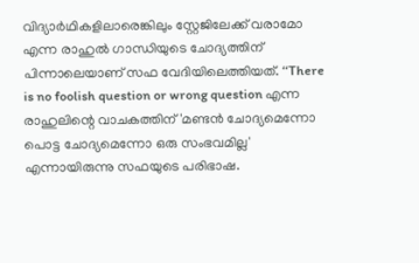വിദ്യാർഥികളിലാരെങ്കിലും സ്റ്റേജിലേക്ക് വരാമോ എന്ന രാഹുൽ ഗാന്ധിയുടെ ചോദ്യത്തിന് പിന്നാലെയാണ് സഫ വേദിയിലെത്തിയത്. ‘‘There is no foolish question or wrong question എന്ന രാഹുലിന്റെ വാചകത്തിന് 'മണ്ടൻ ചോദ്യമെന്നോ പൊട്ട ചോദ്യമെന്നോ ഒരു സംഭവമില്ല' എന്നായിരുന്നു സഫയുടെ പരിഭാഷ.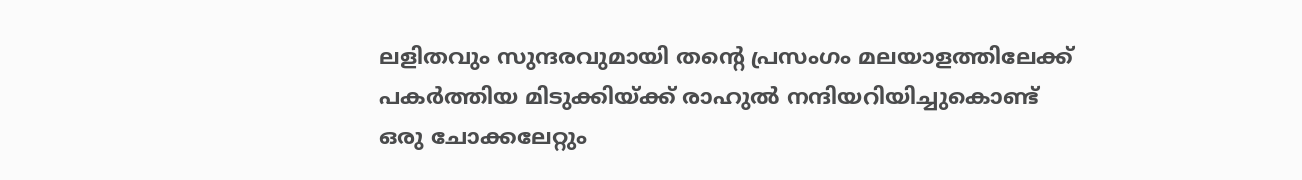ലളിതവും സുന്ദരവുമായി തന്റെ പ്രസംഗം മലയാളത്തിലേക്ക് പകർത്തിയ മിടുക്കിയ്ക്ക് രാഹുൽ നന്ദിയറിയിച്ചുകൊണ്ട് ഒരു ചോക്കലേറ്റും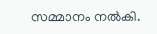സമ്മാനം നൽകി.